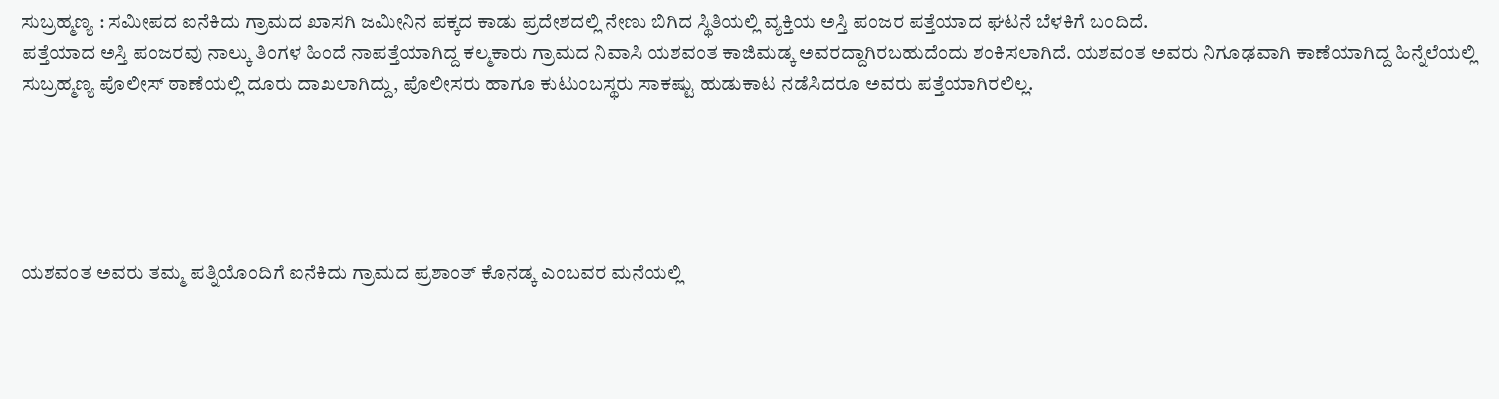ಸುಬ್ರಹ್ಮಣ್ಯ : ಸಮೀಪದ ಐನೆಕಿದು ಗ್ರಾಮದ ಖಾಸಗಿ ಜಮೀನಿನ ಪಕ್ಕದ ಕಾಡು ಪ್ರದೇಶದಲ್ಲಿ ನೇಣು ಬಿಗಿದ ಸ್ಥಿತಿಯಲ್ಲಿ ವ್ಯಕ್ತಿಯ ಅಸ್ತಿ ಪಂಜರ ಪತ್ತೆಯಾದ ಘಟನೆ ಬೆಳಕಿಗೆ ಬಂದಿದೆ.
ಪತ್ತೆಯಾದ ಅಸ್ತಿ ಪಂಜರವು ನಾಲ್ಕು ತಿಂಗಳ ಹಿಂದೆ ನಾಪತ್ತೆಯಾಗಿದ್ದ ಕಲ್ಮಕಾರು ಗ್ರಾಮದ ನಿವಾಸಿ ಯಶವಂತ ಕಾಜಿಮಡ್ಕ ಅವರದ್ದಾಗಿರಬಹುದೆಂದು ಶಂಕಿಸಲಾಗಿದೆ. ಯಶವಂತ ಅವರು ನಿಗೂಢವಾಗಿ ಕಾಣೆಯಾಗಿದ್ದ ಹಿನ್ನೆಲೆಯಲ್ಲಿ ಸುಬ್ರಹ್ಮಣ್ಯ ಪೊಲೀಸ್ ಠಾಣೆಯಲ್ಲಿ ದೂರು ದಾಖಲಾಗಿದ್ದು, ಪೊಲೀಸರು ಹಾಗೂ ಕುಟುಂಬಸ್ಥರು ಸಾಕಷ್ಟು ಹುಡುಕಾಟ ನಡೆಸಿದರೂ ಅವರು ಪತ್ತೆಯಾಗಿರಲಿಲ್ಲ.





ಯಶವಂತ ಅವರು ತಮ್ಮ ಪತ್ನಿಯೊಂದಿಗೆ ಐನೆಕಿದು ಗ್ರಾಮದ ಪ್ರಶಾಂತ್ ಕೊನಡ್ಕ ಎಂಬವರ ಮನೆಯಲ್ಲಿ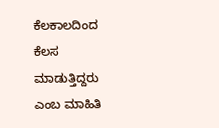ಕೆಲಕಾಲದಿಂದ ಕೆಲಸ ಮಾಡುತ್ತಿದ್ದರು ಎಂಬ ಮಾಹಿತಿ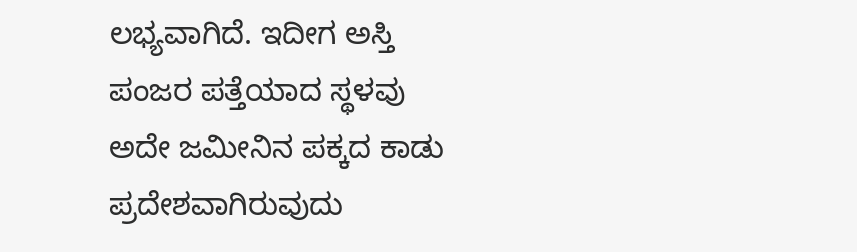ಲಭ್ಯವಾಗಿದೆ. ಇದೀಗ ಅಸ್ತಿ ಪಂಜರ ಪತ್ತೆಯಾದ ಸ್ಥಳವು ಅದೇ ಜಮೀನಿನ ಪಕ್ಕದ ಕಾಡು ಪ್ರದೇಶವಾಗಿರುವುದು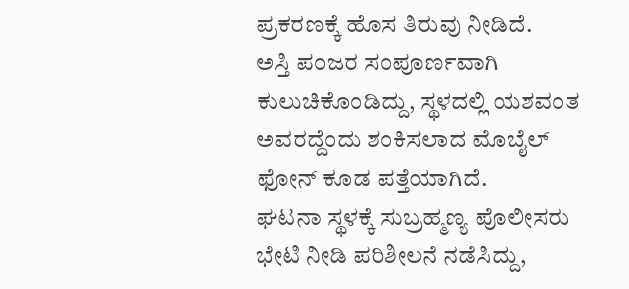ಪ್ರಕರಣಕ್ಕೆ ಹೊಸ ತಿರುವು ನೀಡಿದೆ.
ಅಸ್ತಿ ಪಂಜರ ಸಂಪೂರ್ಣವಾಗಿ ಕುಲುಚಿಕೊಂಡಿದ್ದು, ಸ್ಥಳದಲ್ಲಿ ಯಶವಂತ ಅವರದ್ದೆಂದು ಶಂಕಿಸಲಾದ ಮೊಬೈಲ್ ಫೋನ್ ಕೂಡ ಪತ್ತೆಯಾಗಿದೆ.
ಘಟನಾ ಸ್ಥಳಕ್ಕೆ ಸುಬ್ರಹ್ಮಣ್ಯ ಪೊಲೀಸರು ಭೇಟಿ ನೀಡಿ ಪರಿಶೀಲನೆ ನಡೆಸಿದ್ದು,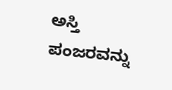ಅಸ್ತಿ ಪಂಜರವನ್ನು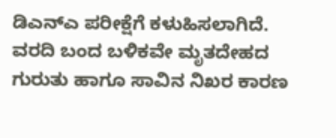ಡಿಎನ್ಎ ಪರೀಕ್ಷೆಗೆ ಕಳುಹಿಸಲಾಗಿದೆ. ವರದಿ ಬಂದ ಬಳಿಕವೇ ಮೃತದೇಹದ ಗುರುತು ಹಾಗೂ ಸಾವಿನ ನಿಖರ ಕಾರಣ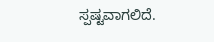ಸ್ಪಷ್ಟವಾಗಲಿದೆ.